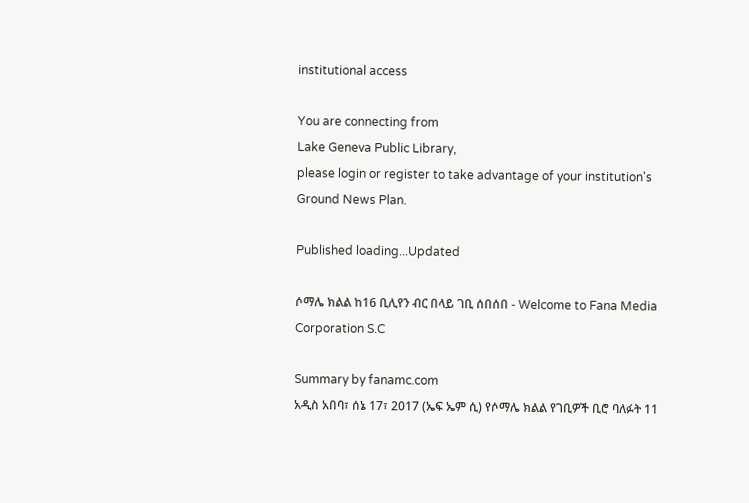institutional access

You are connecting from
Lake Geneva Public Library,
please login or register to take advantage of your institution's Ground News Plan.

Published loading...Updated

ሶማሌ ክልል ከ16 ቢሊየን ብር በላይ ገቢ ሰበሰበ - Welcome to Fana Media Corporation S.C

Summary by fanamc.com
አዲስ አበባ፣ ሰኔ 17፣ 2017 (ኤፍ ኤም ሲ) የሶማሌ ክልል የገቢዎች ቢሮ ባለፉት 11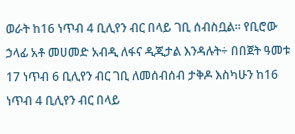ወራት ከ16 ነጥብ 4 ቢሊየን ብር በላይ ገቢ ሰብስቧል። የቢሮው ኃላፊ አቶ መሀመድ አብዲ ለፋና ዲጂታል እንዳሉት÷ በበጀት ዓመቱ 17 ነጥብ 6 ቢሊየን ብር ገቢ ለመሰብሰብ ታቅዶ እስካሁን ከ16 ነጥብ 4 ቢሊየን ብር በላይ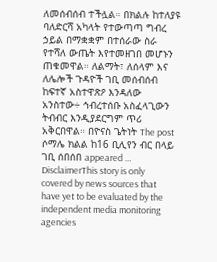ለመሰብሰብ ተችሏል። በክልሉ ከተለያዩ ባለድርሻ አካላት የተውጣጣ ግብረ ኃይል በማቋቋም በተሰራው ስራ የተሻለ ውጤት እየተመዘገበ መሆኑን ጠቁመዋል። ለልማት፣ ለሰላም እና ለሌሎች ጉዳዮች ገቢ መሰብሰብ ከፍተኛ አስተዋጽዖ እንዳለው አንስተው÷ ኅብረተሰቡ አስፈላጊውን ትብብር እንዲያደርግም ጥሪ አቅርበዋል። በዮናስ ጌትነት The post ሶማሌ ክልል ከ16 ቢሊየን ብር በላይ ገቢ ሰበሰበ appeared …
DisclaimerThis story is only covered by news sources that have yet to be evaluated by the independent media monitoring agencies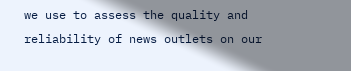we use to assess the quality and reliability of news outlets on our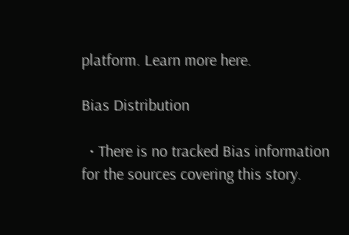platform. Learn more here.

Bias Distribution

  • There is no tracked Bias information for the sources covering this story.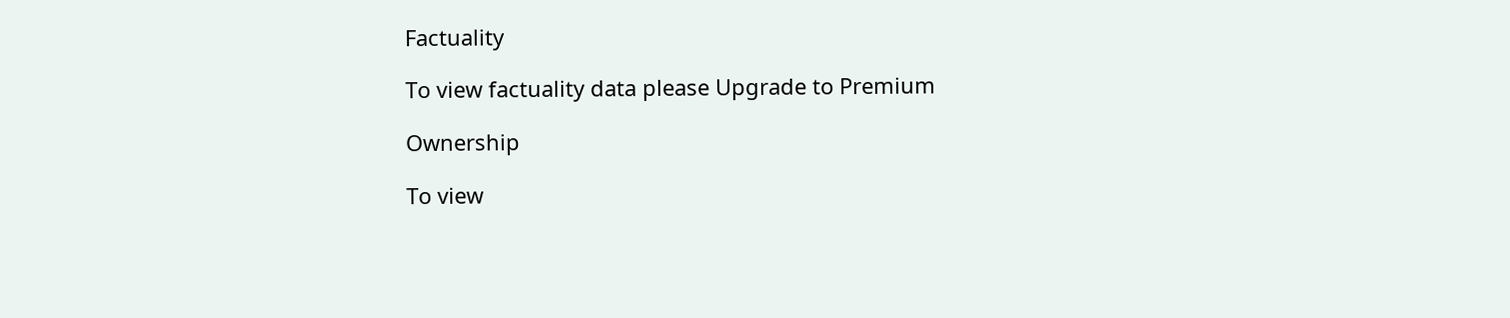Factuality

To view factuality data please Upgrade to Premium

Ownership

To view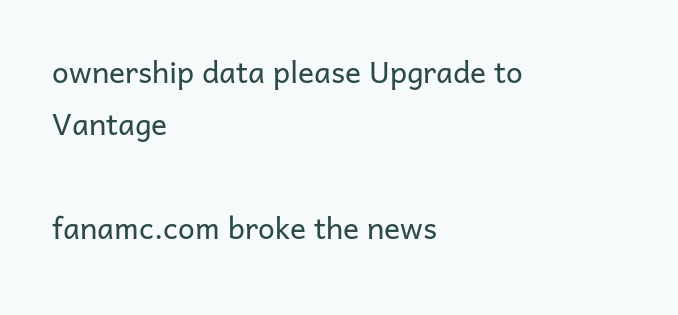ownership data please Upgrade to Vantage

fanamc.com broke the news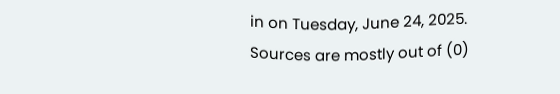in on Tuesday, June 24, 2025.
Sources are mostly out of (0)